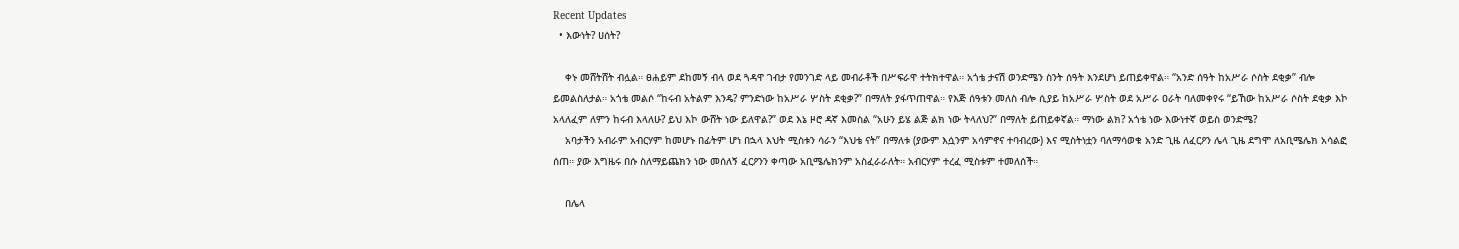Recent Updates
  • እውነት? ሀሰት?

    ቀኑ መሸትሸት ብሏል። ፀሐይም ደከመኝ ብላ ወደ ጓዳዋ ገብታ የመንገድ ላይ መብራቶች በሥፍራዋ ተትክተዋል። አጎቴ ታናሽ ወንድሜን ስንት ሰዓት እንደሆነ ይጠይቀዋል። “አንድ ሰዓት ከአሥራ ሶስት ደቂቃ” ብሎ ይመልስለታል። አጎቴ መልሶ “ከሩብ አትልም እንዴ? ምንድነው ከአሥራ ሦስት ደቂቃ?” በማለት ያፋጥጠዋል። የእጅ ሰዓቱን መለስ ብሎ ሲያይ ከአሥራ ሦስት ወደ አሥራ ዐራት ባለመቀየሩ “ይኸው ከአሥራ ሶስት ደቂቃ እኮ አላለፈም ለምን ከሩብ እላለሁ? ይህ እኮ ውሸት ነው ይለዋል?” ወደ እኔ ዞሮ ዳኛ እመስል “አሁን ይሄ ልጅ ልክ ነው ትላለህ?” በማለት ይጠይቀኛል። ማነው ልክ? አጎቴ ነው እውነተኛ ወይስ ወንድሜ?
    አባታችን አብራም አብርሃም ከመሆኑ በፊትም ሆነ በኋላ እህት ሚስቱን ሳራን “እህቴ ናት” በማለቱ (ያውም እሷንም አሳምኖና ተባብረው) እና ሚስትነቷን ባለማሳወቁ አንድ ጊዜ ለፈርዖን ሌላ ጊዜ ደግሞ ለአቢሜሌክ አሳልፎ ሰጠ። ያው እግዜሩ በሱ ስለማይጨክን ነው መሰለኝ ፈርዖንን ቀጣው አቢሜሌክንም አስፈራራለት። አብርሃም ተረፈ ሚስቱም ተመለሰች።

    በሌላ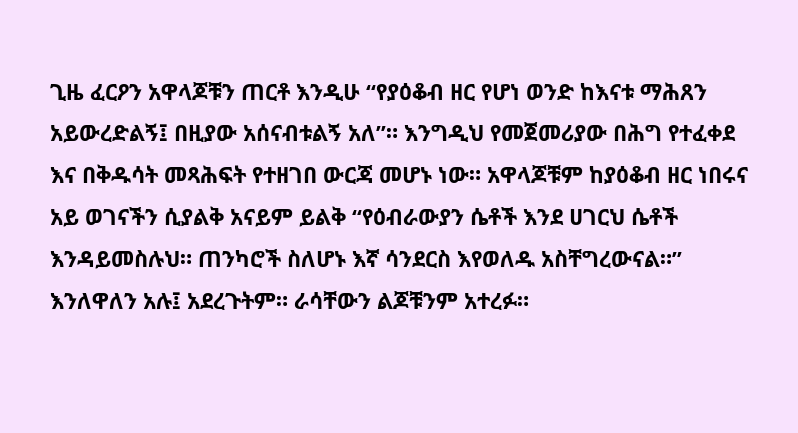ጊዜ ፈርዖን አዋላጆቹን ጠርቶ እንዲሁ “የያዕቆብ ዘር የሆነ ወንድ ከእናቱ ማሕጸን አይውረድልኝ፤ በዚያው አሰናብቱልኝ አለ”። እንግዲህ የመጀመሪያው በሕግ የተፈቀደ እና በቅዱሳት መጻሕፍት የተዘገበ ውርጃ መሆኑ ነው። አዋላጆቹም ከያዕቆብ ዘር ነበሩና አይ ወገናችን ሲያልቅ አናይም ይልቅ “የዕብራውያን ሴቶች እንደ ሀገርህ ሴቶች እንዳይመስሉህ። ጠንካሮች ስለሆኑ እኛ ሳንደርስ እየወለዱ አስቸግረውናል።” እንለዋለን አሉ፤ አደረጉትም። ራሳቸውን ልጆቹንም አተረፉ።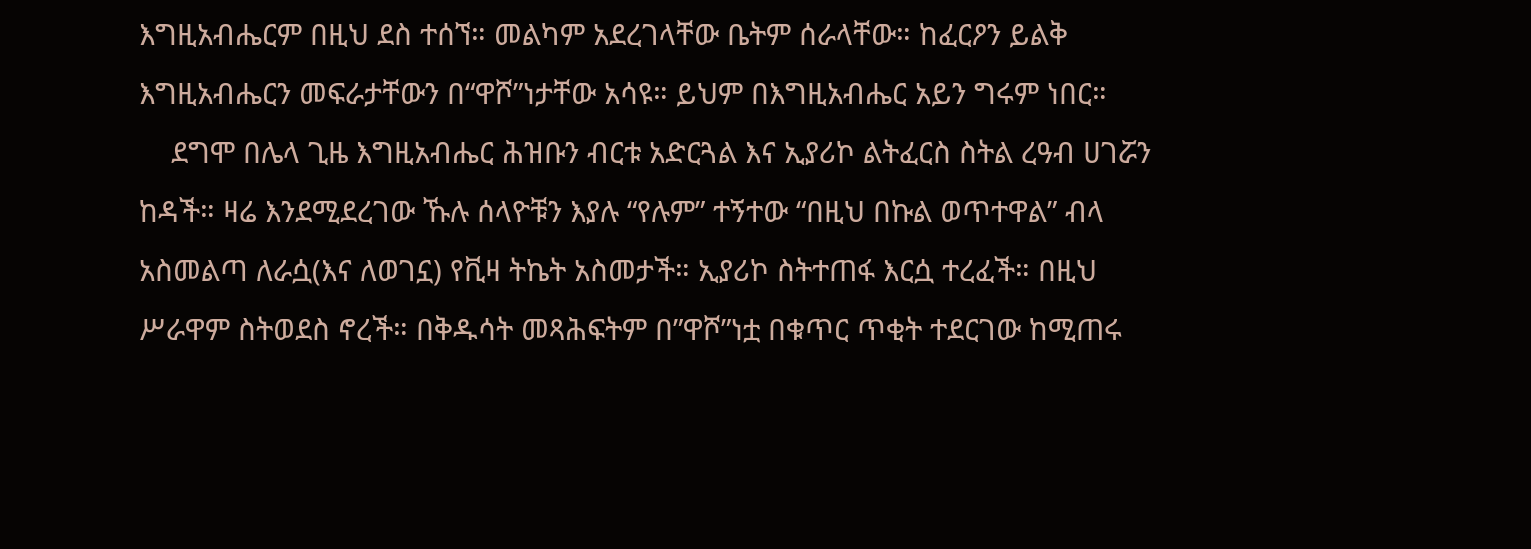እግዚአብሔርም በዚህ ደስ ተሰኘ። መልካም አደረገላቸው ቤትም ሰራላቸው። ከፈርዖን ይልቅ እግዚአብሔርን መፍራታቸውን በ“ዋሾ”ነታቸው አሳዩ። ይህም በእግዚአብሔር አይን ግሩም ነበር።
    ደግሞ በሌላ ጊዜ እግዚአብሔር ሕዝቡን ብርቱ አድርጓል እና ኢያሪኮ ልትፈርስ ስትል ረዓብ ሀገሯን ከዳች። ዛሬ እንደሚደረገው ኹሉ ሰላዮቹን እያሉ “የሉም” ተኝተው “በዚህ በኩል ወጥተዋል” ብላ አስመልጣ ለራሷ(እና ለወገኗ) የቪዛ ትኬት አስመታች። ኢያሪኮ ስትተጠፋ እርሷ ተረፈች። በዚህ ሥራዋም ስትወደስ ኖረች። በቅዱሳት መጻሕፍትም በ”ዋሾ”ነቷ በቁጥር ጥቂት ተደርገው ከሚጠሩ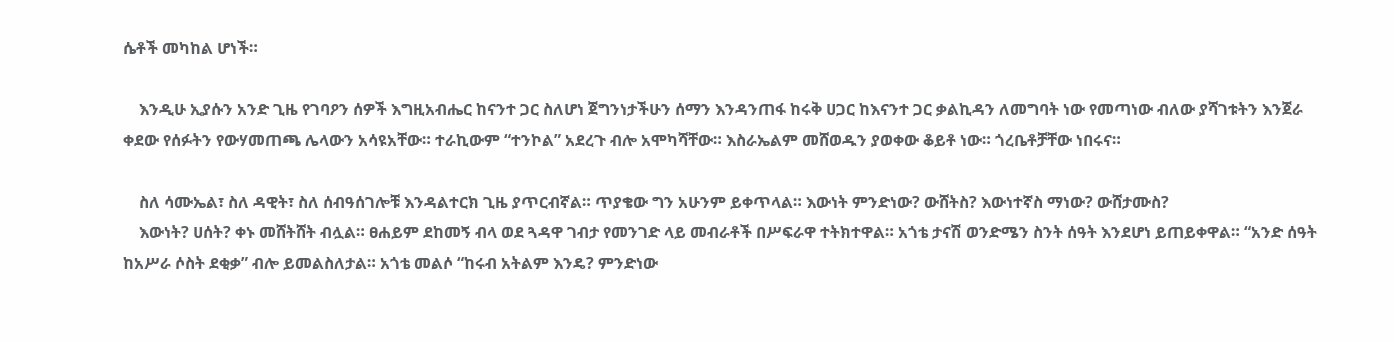ሴቶች መካከል ሆነች።

    እንዲሁ ኢያሱን አንድ ጊዜ የገባዖን ሰዎች እግዚአብሔር ከናንተ ጋር ስለሆነ ጀግንነታችሁን ሰማን እንዳንጠፋ ከሩቅ ሀጋር ከእናንተ ጋር ቃልኪዳን ለመግባት ነው የመጣነው ብለው ያሻገቱትን እንጀራ ቀደው የሰፉትን የውሃመጠጫ ሌላውን አሳዩአቸው። ተራኪውም “ተንኮል” አደረጉ ብሎ አሞካሻቸው። እስራኤልም መሸወዱን ያወቀው ቆይቶ ነው። ጎረቤቶቻቸው ነበሩና።

    ስለ ሳሙኤል፣ ስለ ዳዊት፣ ስለ ሰብዓሰገሎቹ እንዳልተርክ ጊዜ ያጥርብኛል። ጥያቄው ግን አሁንም ይቀጥላል። እውነት ምንድነው? ውሸትስ? እውነተኛስ ማነው? ውሸታሙስ?
    እውነት? ሀሰት? ቀኑ መሸትሸት ብሏል። ፀሐይም ደከመኝ ብላ ወደ ጓዳዋ ገብታ የመንገድ ላይ መብራቶች በሥፍራዋ ተትክተዋል። አጎቴ ታናሽ ወንድሜን ስንት ሰዓት እንደሆነ ይጠይቀዋል። “አንድ ሰዓት ከአሥራ ሶስት ደቂቃ” ብሎ ይመልስለታል። አጎቴ መልሶ “ከሩብ አትልም እንዴ? ምንድነው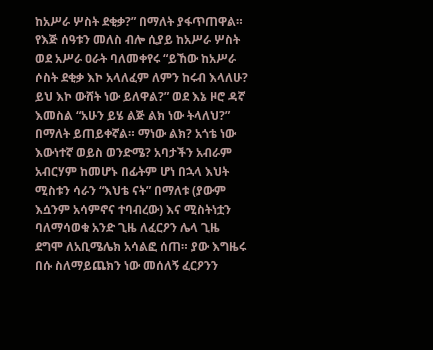ከአሥራ ሦስት ደቂቃ?” በማለት ያፋጥጠዋል። የእጅ ሰዓቱን መለስ ብሎ ሲያይ ከአሥራ ሦስት ወደ አሥራ ዐራት ባለመቀየሩ “ይኸው ከአሥራ ሶስት ደቂቃ እኮ አላለፈም ለምን ከሩብ እላለሁ? ይህ እኮ ውሸት ነው ይለዋል?” ወደ እኔ ዞሮ ዳኛ እመስል “አሁን ይሄ ልጅ ልክ ነው ትላለህ?” በማለት ይጠይቀኛል። ማነው ልክ? አጎቴ ነው እውነተኛ ወይስ ወንድሜ? አባታችን አብራም አብርሃም ከመሆኑ በፊትም ሆነ በኋላ እህት ሚስቱን ሳራን “እህቴ ናት” በማለቱ (ያውም እሷንም አሳምኖና ተባብረው) እና ሚስትነቷን ባለማሳወቁ አንድ ጊዜ ለፈርዖን ሌላ ጊዜ ደግሞ ለአቢሜሌክ አሳልፎ ሰጠ። ያው እግዜሩ በሱ ስለማይጨክን ነው መሰለኝ ፈርዖንን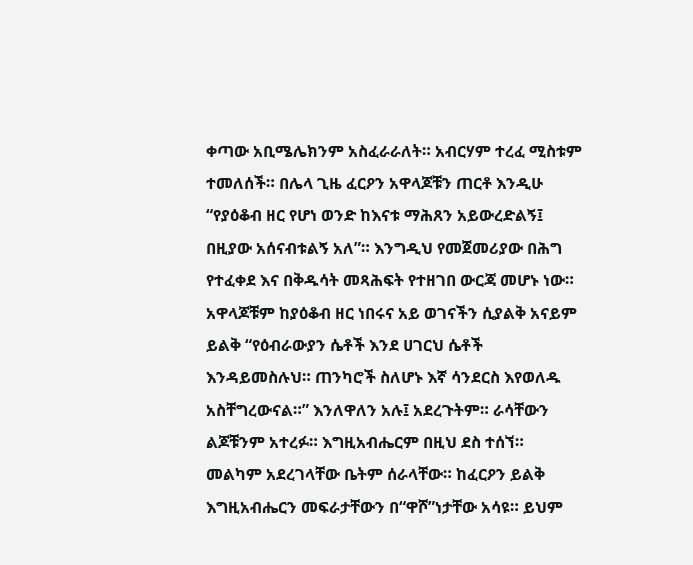ቀጣው አቢሜሌክንም አስፈራራለት። አብርሃም ተረፈ ሚስቱም ተመለሰች። በሌላ ጊዜ ፈርዖን አዋላጆቹን ጠርቶ እንዲሁ “የያዕቆብ ዘር የሆነ ወንድ ከእናቱ ማሕጸን አይውረድልኝ፤ በዚያው አሰናብቱልኝ አለ”። እንግዲህ የመጀመሪያው በሕግ የተፈቀደ እና በቅዱሳት መጻሕፍት የተዘገበ ውርጃ መሆኑ ነው። አዋላጆቹም ከያዕቆብ ዘር ነበሩና አይ ወገናችን ሲያልቅ አናይም ይልቅ “የዕብራውያን ሴቶች እንደ ሀገርህ ሴቶች እንዳይመስሉህ። ጠንካሮች ስለሆኑ እኛ ሳንደርስ እየወለዱ አስቸግረውናል።” እንለዋለን አሉ፤ አደረጉትም። ራሳቸውን ልጆቹንም አተረፉ። እግዚአብሔርም በዚህ ደስ ተሰኘ። መልካም አደረገላቸው ቤትም ሰራላቸው። ከፈርዖን ይልቅ እግዚአብሔርን መፍራታቸውን በ“ዋሾ”ነታቸው አሳዩ። ይህም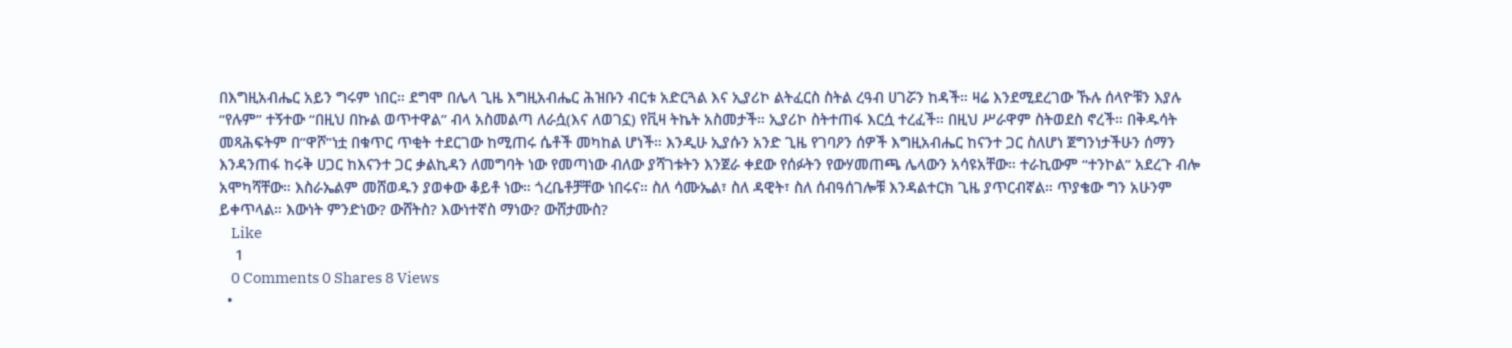በእግዚአብሔር አይን ግሩም ነበር። ደግሞ በሌላ ጊዜ እግዚአብሔር ሕዝቡን ብርቱ አድርጓል እና ኢያሪኮ ልትፈርስ ስትል ረዓብ ሀገሯን ከዳች። ዛሬ እንደሚደረገው ኹሉ ሰላዮቹን እያሉ “የሉም” ተኝተው “በዚህ በኩል ወጥተዋል” ብላ አስመልጣ ለራሷ(እና ለወገኗ) የቪዛ ትኬት አስመታች። ኢያሪኮ ስትተጠፋ እርሷ ተረፈች። በዚህ ሥራዋም ስትወደስ ኖረች። በቅዱሳት መጻሕፍትም በ”ዋሾ”ነቷ በቁጥር ጥቂት ተደርገው ከሚጠሩ ሴቶች መካከል ሆነች። እንዲሁ ኢያሱን አንድ ጊዜ የገባዖን ሰዎች እግዚአብሔር ከናንተ ጋር ስለሆነ ጀግንነታችሁን ሰማን እንዳንጠፋ ከሩቅ ሀጋር ከእናንተ ጋር ቃልኪዳን ለመግባት ነው የመጣነው ብለው ያሻገቱትን እንጀራ ቀደው የሰፉትን የውሃመጠጫ ሌላውን አሳዩአቸው። ተራኪውም “ተንኮል” አደረጉ ብሎ አሞካሻቸው። እስራኤልም መሸወዱን ያወቀው ቆይቶ ነው። ጎረቤቶቻቸው ነበሩና። ስለ ሳሙኤል፣ ስለ ዳዊት፣ ስለ ሰብዓሰገሎቹ እንዳልተርክ ጊዜ ያጥርብኛል። ጥያቄው ግን አሁንም ይቀጥላል። እውነት ምንድነው? ውሸትስ? እውነተኛስ ማነው? ውሸታሙስ?
    Like
    1
    0 Comments 0 Shares 8 Views
  •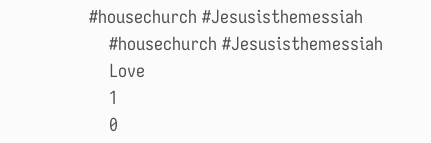#housechurch #Jesusisthemessiah
    #housechurch #Jesusisthemessiah
    Love
    1
    0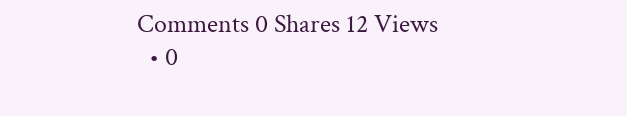Comments 0 Shares 12 Views
  • 0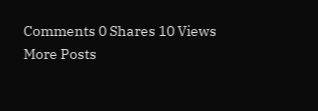Comments 0 Shares 10 Views
More Posts